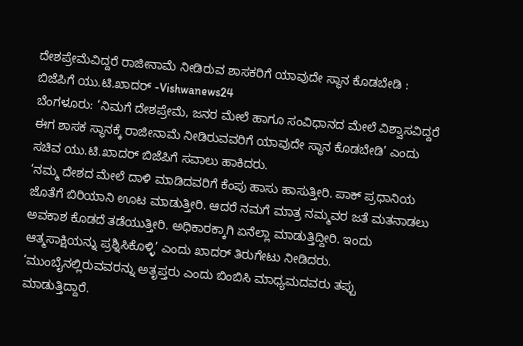ದೇಶಪ್ರೇಮೆವಿದ್ದರೆ ರಾಜೀನಾಮೆ ನೀಡಿರುವ ಶಾಸಕರಿಗೆ ಯಾವುದೇ ಸ್ಥಾನ ಕೊಡಬೇಡಿ : ಬಿಜೆಪಿಗೆ ಯು.ಟಿ.ಖಾದರ್ -Vishwanews24
ಬೆಂಗಳೂರು: ‘ನಿಮಗೆ ದೇಶಪ್ರೇಮೆ, ಜನರ ಮೇಲೆ ಹಾಗೂ ಸಂವಿಧಾನದ ಮೇಲೆ ವಿಶ್ವಾಸವಿದ್ದರೆ ಈಗ ಶಾಸಕ ಸ್ಥಾನಕ್ಕೆ ರಾಜೀನಾಮೆ ನೀಡಿರುವವರಿಗೆ ಯಾವುದೇ ಸ್ಥಾನ ಕೊಡಬೇಡಿ’ ಎಂದು ಸಚಿವ ಯು.ಟಿ.ಖಾದರ್ ಬಿಜೆಪಿಗೆ ಸವಾಲು ಹಾಕಿದರು.
‘ನಮ್ಮ ದೇಶದ ಮೇಲೆ ದಾಳಿ ಮಾಡಿದವರಿಗೆ ಕೆಂಪು ಹಾಸು ಹಾಸುತ್ತೀರಿ. ಪಾಕ್ ಪ್ರಧಾನಿಯ ಜೊತೆಗೆ ಬಿರಿಯಾನಿ ಊಟ ಮಾಡುತ್ತೀರಿ. ಆದರೆ ನಮಗೆ ಮಾತ್ರ ನಮ್ಮವರ ಜತೆ ಮತನಾಡಲು ಅವಕಾಶ ಕೊಡದೆ ತಡೆಯುತ್ತೀರಿ. ಅಧಿಕಾರಕ್ಕಾಗಿ ಏನೆಲ್ಲಾ ಮಾಡುತ್ತಿದ್ದೀರಿ. ಇಂದು ಆತ್ಮಸಾಕ್ಷಿಯನ್ನು ಪ್ರಶ್ನಿಸಿಕೊಳ್ಳಿ’ ಎಂದು ಖಾದರ್ ತಿರುಗೇಟು ನೀಡಿದರು.
‘ಮುಂಬೈನಲ್ಲಿರುವವರನ್ನು ಅತೃಪ್ತರು ಎಂದು ಬಿಂಬಿಸಿ ಮಾಧ್ಯಮದವರು ತಪ್ಪು ಮಾಡುತ್ತಿದ್ದಾರೆ.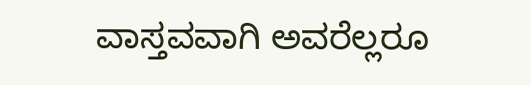ವಾಸ್ತವವಾಗಿ ಅವರೆಲ್ಲರೂ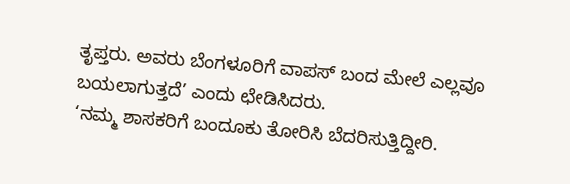ತೃಪ್ತರು. ಅವರು ಬೆಂಗಳೂರಿಗೆ ವಾಪಸ್ ಬಂದ ಮೇಲೆ ಎಲ್ಲವೂ ಬಯಲಾಗುತ್ತದೆ’ ಎಂದು ಛೇಡಿಸಿದರು.
‘ನಮ್ಮ ಶಾಸಕರಿಗೆ ಬಂದೂಕು ತೋರಿಸಿ ಬೆದರಿಸುತ್ತಿದ್ದೀರಿ.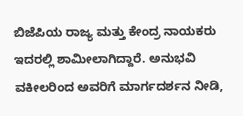ಬಿಜೆಪಿಯ ರಾಜ್ಯ ಮತ್ತು ಕೇಂದ್ರ ನಾಯಕರು ಇದರಲ್ಲಿ ಶಾಮೀಲಾಗಿದ್ದಾರೆ. ಅನುಭವಿ ವಕೀಲರಿಂದ ಅವರಿಗೆ ಮಾರ್ಗದರ್ಶನ ನೀಡಿ,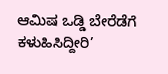ಆಮಿಷ ಒಡ್ಡಿ ಬೇರೆಡೆಗೆ ಕಳುಹಿಸಿದ್ದೀರಿ’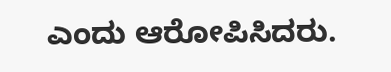ಎಂದು ಆರೋಪಿಸಿದರು.